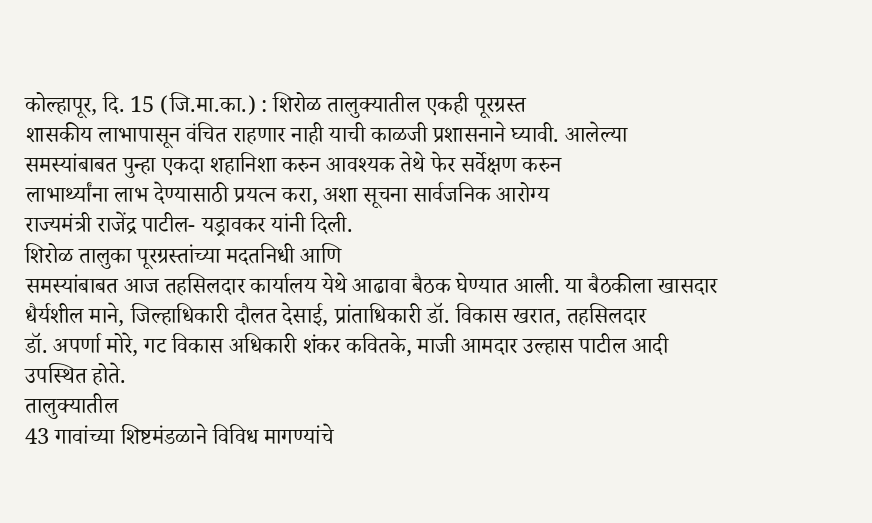कोल्हापूर, दि. 15 (जि.मा.का.) : शिरोळ तालुक्यातील एकही पूरग्रस्त
शासकीय लाभापासून वंचित राहणार नाही याची काळजी प्रशासनाने घ्यावी. आलेल्या
समस्यांबाबत पुन्हा एकदा शहानिशा करुन आवश्यक तेथे फेर सर्वेक्षण करुन
लाभार्थ्यांना लाभ देण्यासाठी प्रयत्न करा, अशा सूचना सार्वजनिक आरोग्य
राज्यमंत्री राजेंद्र पाटील- यड्रावकर यांनी दिली.
शिरोळ तालुका पूरग्रस्तांच्या मदतनिधी आणि
समस्यांबाबत आज तहसिलदार कार्यालय येथे आढावा बैठक घेण्यात आली. या बैठकीला खासदार
धैर्यशील माने, जिल्हाधिकारी दौलत देसाई, प्रांताधिकारी डॉ. विकास खरात, तहसिलदार
डॉ. अपर्णा मोरे, गट विकास अधिकारी शंकर कवितके, माजी आमदार उल्हास पाटील आदी
उपस्थित होते.
तालुक्यातील
43 गावांच्या शिष्टमंडळाने विविध मागण्यांचे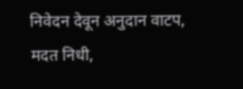निवेदन देवून अनुदान वाटप, मदत निधी,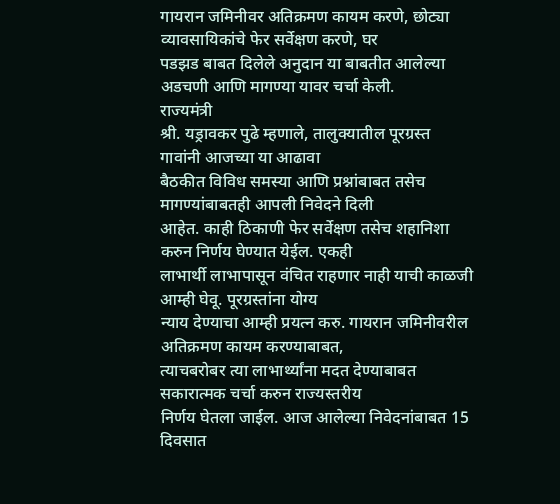गायरान जमिनीवर अतिक्रमण कायम करणे, छोट्या व्यावसायिकांचे फेर सर्वेक्षण करणे, घर
पडझड बाबत दिलेले अनुदान या बाबतीत आलेल्या अडचणी आणि मागण्या यावर चर्चा केली.
राज्यमंत्री
श्री. यड्रावकर पुढे म्हणाले, तालुक्यातील पूरग्रस्त गावांनी आजच्या या आढावा
बैठकीत विविध समस्या आणि प्रश्नांबाबत तसेच मागण्यांबाबतही आपली निवेदने दिली
आहेत. काही ठिकाणी फेर सर्वेक्षण तसेच शहानिशा करुन निर्णय घेण्यात येईल. एकही
लाभार्थी लाभापासून वंचित राहणार नाही याची काळजी आम्ही घेवू. पूरग्रस्तांना योग्य
न्याय देण्याचा आम्ही प्रयत्न करु. गायरान जमिनीवरील अतिक्रमण कायम करण्याबाबत,
त्याचबरोबर त्या लाभार्थ्यांना मदत देण्याबाबत सकारात्मक चर्चा करुन राज्यस्तरीय
निर्णय घेतला जाईल. आज आलेल्या निवेदनांबाबत 15 दिवसात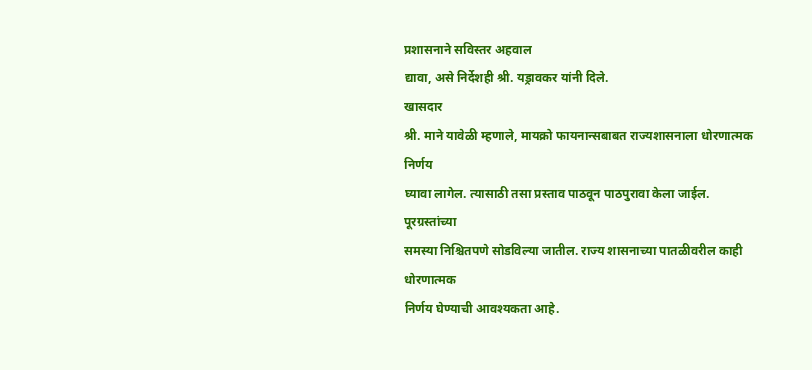प्रशासनाने सविस्तर अहवाल
द्यावा, असे निर्देशही श्री. यड्रावकर यांनी दिले.
खासदार
श्री. माने यावेळी म्हणाले, मायक्रो फायनान्सबाबत राज्यशासनाला धोरणात्मक निर्णय
घ्यावा लागेल. त्यासाठी तसा प्रस्ताव पाठवून पाठपुरावा केला जाईल. पूरग्रस्तांच्या
समस्या निश्चितपणे सोडविल्या जातील. राज्य शासनाच्या पातळीवरील काही धोरणात्मक
निर्णय घेण्याची आवश्यकता आहे.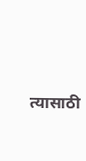त्यासाठी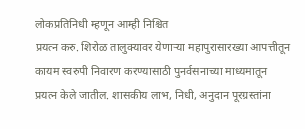लोकप्रतिनिधी म्हणून आम्ही निश्चित
प्रयत्न करु. शिरोळ तालुक्यावर येणाऱ्या महापुरासारख्या आपत्तीतून कायम स्वरुपी निवारण करण्यासाठी पुनर्वसनाच्या माध्यमातून
प्रयत्न केले जातील. शासकीय लाभ, निधी, अनुदान पूरग्रस्तांना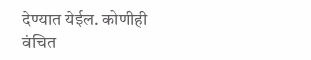देण्यात येईल. कोणीही
वंचित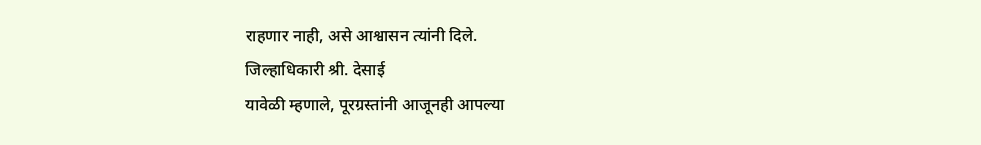राहणार नाही, असे आश्वासन त्यांनी दिले.
जिल्हाधिकारी श्री. देसाई
यावेळी म्हणाले, पूरग्रस्तांनी आजूनही आपल्या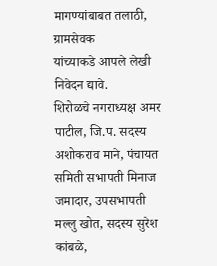मागण्यांबाबत तलाठी, ग्रामसेवक
यांच्याकडे आपले लेखी निवेदन द्यावे.
शिरोळचे नगराध्यक्ष अमर
पाटील, जि.प. सदस्य अशोकराव माने, पंचायत समिती सभापती मिनाज जमादार, उपसभापती मल्लु खोत, सदस्य सुरेश कांबळे,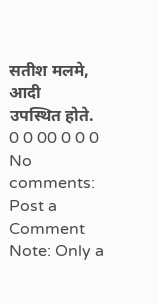सतीश मलमे, आदी
उपस्थित होते.
0 0 00 0 0 0
No comments:
Post a Comment
Note: Only a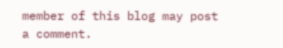member of this blog may post a comment.